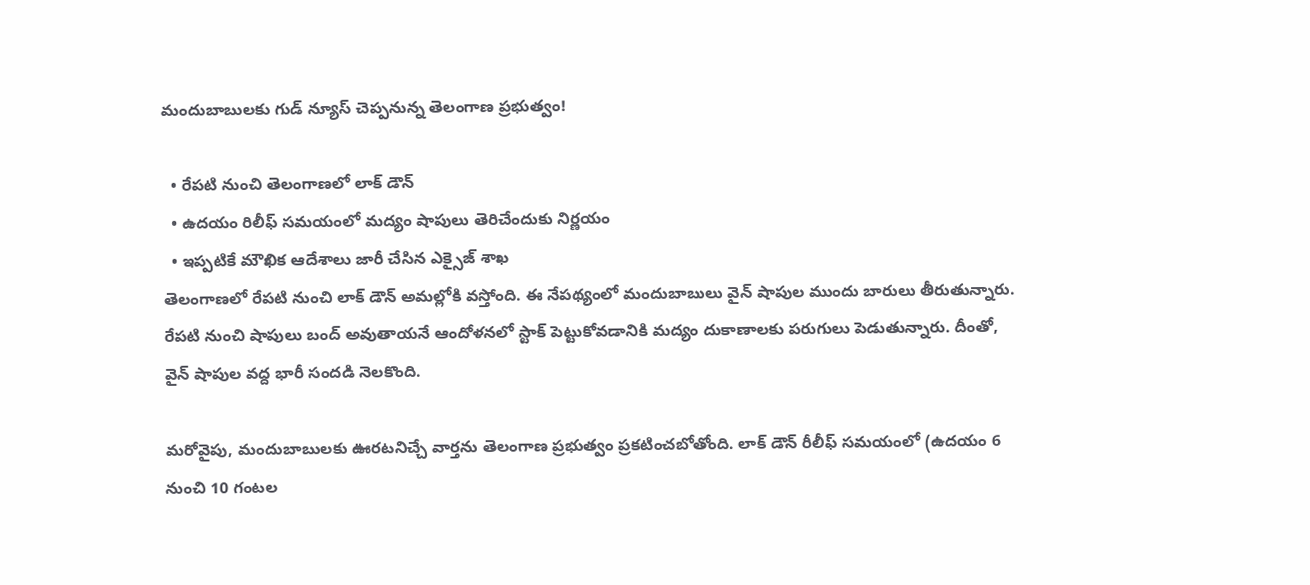మందుబాబులకు గుడ్ న్యూస్ చెప్పనున్న తెలంగాణ ప్రభుత్వం!

  • రేపటి నుంచి తెలంగాణలో లాక్ డౌన్
  • ఉదయం రిలీఫ్ సమయంలో మద్యం షాపులు తెరిచేందుకు నిర్ణయం
  • ఇప్పటికే మౌఖిక ఆదేశాలు జారీ చేసిన ఎక్సైజ్ శాఖ
తెలంగాణలో రేపటి నుంచి లాక్ డౌన్ అమల్లోకి వస్తోంది. ఈ నేపథ్యంలో మందుబాబులు వైన్ షాపుల ముందు బారులు తీరుతున్నారు. రేపటి నుంచి షాపులు బంద్ అవుతాయనే ఆందోళనలో స్టాక్ పెట్టుకోవడానికి మద్యం దుకాణాలకు పరుగులు పెడుతున్నారు. దీంతో, వైన్ షాపుల వద్ద భారీ సందడి నెలకొంది.

మరోవైపు, మందుబాబులకు ఊరటనిచ్చే వార్తను తెలంగాణ ప్రభుత్వం ప్రకటించబోతోంది. లాక్ డౌన్ రీలీఫ్ సమయంలో (ఉదయం 6 నుంచి 10 గంటల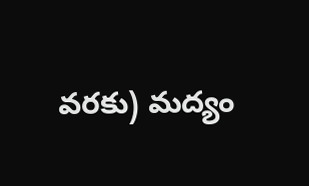వరకు) మద్యం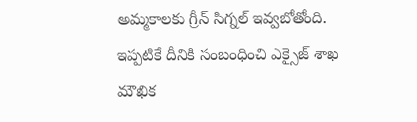అమ్మకాలకు గ్రీన్ సిగ్నల్ ఇవ్వబోతోంది. ఇప్పటికే దీనికి సంబంధించి ఎక్సైజ్ శాఖ మౌఖిక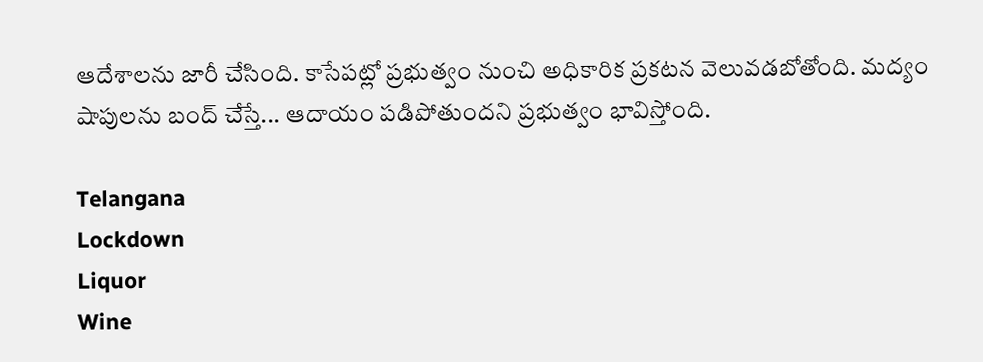ఆదేశాలను జారీ చేసింది. కాసేపట్లో ప్రభుత్వం నుంచి అధికారిక ప్రకటన వెలువడబోతోంది. మద్యం షాపులను బంద్ చేస్తే... ఆదాయం పడిపోతుందని ప్రభుత్వం భావిస్తోంది.

Telangana
Lockdown
Liquor
Wine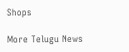Shops

More Telugu News